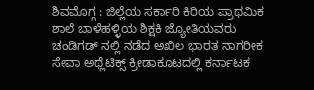ಶಿವಮೊಗ್ಗ : ಜಿಲ್ಲೆಯ ಸರ್ಕಾರಿ ಕಿರಿಯ ಪ್ರಾಥಮಿಕ ಶಾಲೆ ಬಾಳೆಹಳ್ಳಿಯ ಶಿಕ್ಷಕಿ ಜ್ಯೋತಿಯವರು ಚಂಡಿಗಡ್ ನಲ್ಲಿ ನಡೆದ ಅಖಿಲ ಭಾರತ ನಾಗರೀಕ ಸೇವಾ ಅಥ್ಲೆಟಿಕ್ಸ್ ಕ್ರೀಡಾಕೂಟದಲ್ಲಿ ಕರ್ನಾಟಕ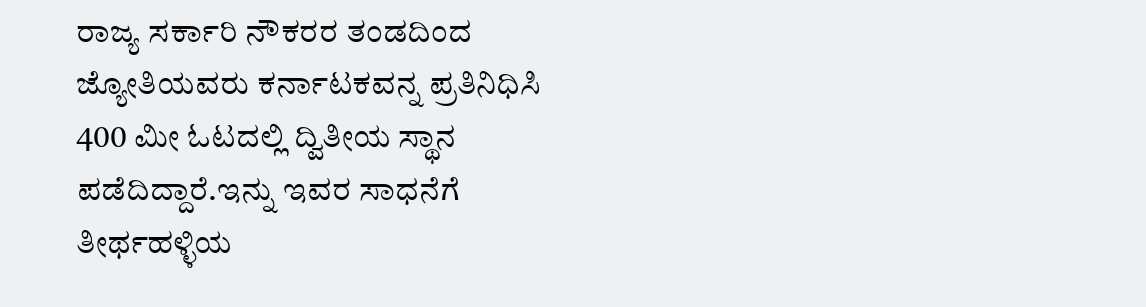ರಾಜ್ಯ ಸರ್ಕಾರಿ ನೌಕರರ ತಂಡದಿಂದ ಜ್ಯೋತಿಯವರು ಕರ್ನಾಟಕವನ್ನ ಪ್ರತಿನಿಧಿಸಿ 400 ಮೀ ಓಟದಲ್ಲಿ ದ್ವಿತೀಯ ಸ್ಥಾನ ಪಡೆದಿದ್ದಾರೆ.ಇನ್ನು ಇವರ ಸಾಧನೆಗೆ ತೀರ್ಥಹಳ್ಳಿಯ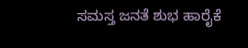ಸಮಸ್ತ ಜನತೆ ಶುಭ ಹಾರೈಕೆ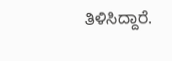ತಿಳಿಸಿದ್ದಾರೆ.